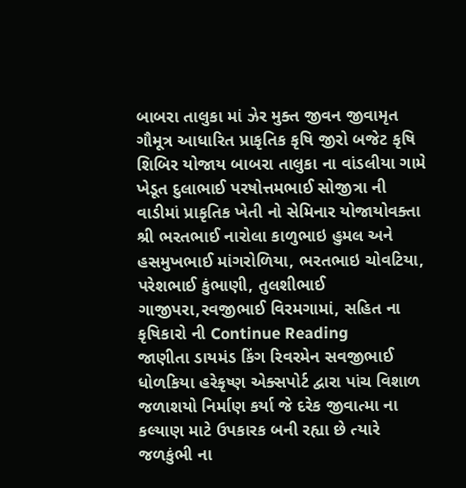બાબરા તાલુકા માં ઝેર મુક્ત જીવન જીવામૃત ગૌમૂત્ર આધારિત પ્રાકૃતિક કૃષિ જીરો બજેટ કૃષિ શિબિર યોજાય બાબરા તાલુકા ના વાંડલીયા ગામે ખેડૂત દુલાભાઈ પરષોત્તમભાઈ સોજીત્રા ની વાડીમાં પ્રાકૃતિક ખેતી નો સેમિનાર યોજાયોવક્તા શ્રી ભરતભાઈ નારોલા કાળુભાઇ હુમલ અને હસમુખભાઈ માંગરોળિયા, ભરતભાઇ ચોવટિયા, પરેશભાઈ કુંભાણી, તુલશીભાઈ ગાજીપરા,રવજીભાઈ વિરમગામાં, સહિત ના કૃષિકારો ની Continue Reading
જાણીતા ડાયમંડ કિંગ રિવરમેન સવજીભાઈ ધોળકિયા હરેકૃષ્ણ એક્સપોર્ટ દ્વારા પાંચ વિશાળ જળાશયો નિર્માણ કર્યા જે દરેક જીવાત્મા ના કલ્યાણ માટે ઉપકારક બની રહ્યા છે ત્યારે જળકુંભી ના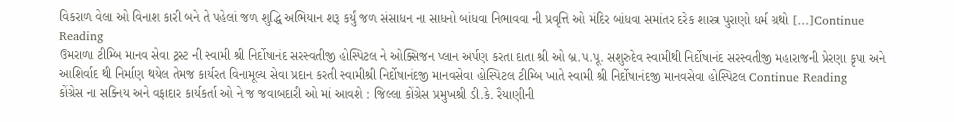વિકરાળ વેલા ઓ વિનાશ કારી બને તે પહેલાં જળ શુદ્ધિ અભિયાન શરૂ કર્યું જળ સંસાધન ના સાધનો બાંધવા નિભાવવા ની પ્રવૃત્તિ ઓ મંદિર બાંધવા સમાંતર દરેક શાસ્ત્ર પુરાણો ધર્મ ગ્રથો […]Continue Reading
ઉમરાળા ટીમ્બિ માનવ સેવા ટ્રસ્ટ ની સ્વામી શ્રી નિર્દોષાનંદ સરસ્વતીજી હોસ્પિટલ ને ઓક્સિજન પ્લાન અર્પણ કરતા દાતા શ્રી ઓ બ્ર.પ.પૂ. સશુરુદેવ સ્વામીથી નિર્દોષાનંદ સરસ્વતીજી મહારાજની પ્રેરણા કૃપા અને આશિર્વાદ થી નિર્માણ થયેલ તેમજ કાર્યરત વિનામૂલ્ય સેવા પ્રદાન કરતી સ્વામીશ્રી નિર્દોષાનંદજી માનવસેવા હોસ્પિટલ ટીમ્બિ ખાતે સ્વામી શ્રી નિર્દોષાનંદજી માનવસેવા હોસ્પિટલ Continue Reading
કોંગ્રેસ ના સક્નિય અને વફાદાર કાર્યકર્તા ઓ ને જ જવાબદારી ઓ માં આવશે : જિલ્લા કોંગ્રેસ પ્રમુખશ્રી ડી.કે. રૈયાણીની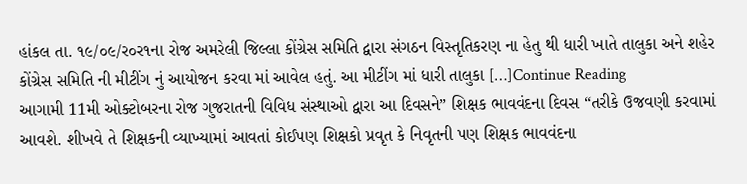હાંકલ તા. ૧૯/૦૯/ર૦ર૧ના રોજ અમરેલી જિલ્લા કોંગ્રેસ સમિતિ દ્વારા સંગઠન વિસ્તૃતિકરણ ના હેતુ થી ધારી ખાતે તાલુકા અને શહેર કોંગ્રેસ સમિતિ ની મીટીંગ નું આયોજન કરવા માં આવેલ હતું. આ મીટીંગ માં ધારી તાલુકા […]Continue Reading
આગામી 11મી ઓક્ટોબરના રોજ ગુજરાતની વિવિધ સંસ્થાઓ દ્વારા આ દિવસને” શિક્ષક ભાવવંદના દિવસ “તરીકે ઉજવણી કરવામાં આવશે. શીખવે તે શિક્ષકની વ્યાખ્યામાં આવતાં કોઈપણ શિક્ષકો પ્રવૃત કે નિવૃતની પણ શિક્ષક ભાવવંદના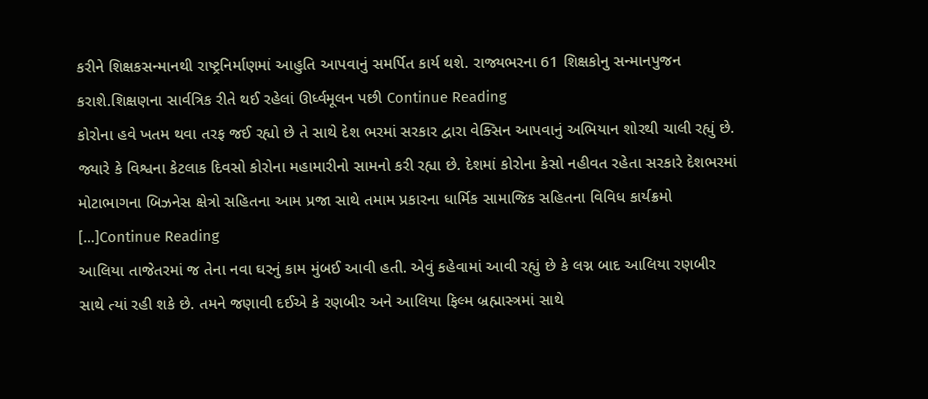કરીને શિક્ષકસન્માનથી રાષ્ટ્રનિર્માણમાં આહુતિ આપવાનું સમર્પિત કાર્ય થશે. રાજ્યભરના 61 શિક્ષકોનુ સન્માનપુજન કરાશે.શિક્ષણના સાર્વત્રિક રીતે થઈ રહેલાં ઊર્ધ્વમૂલન પછી Continue Reading
કોરોના હવે ખતમ થવા તરફ જઈ રહ્યો છે તે સાથે દેશ ભરમાં સરકાર દ્વારા વેક્સિન આપવાનું અભિયાન શોરથી ચાલી રહ્યું છે. જ્યારે કે વિશ્વના કેટલાક દિવસો કોરોના મહામારીનો સામનો કરી રહ્યા છે. દેશમાં કોરોના કેસો નહીવત રહેતા સરકારે દેશભરમાં મોટાભાગના બિઝનેસ ક્ષેત્રો સહિતના આમ પ્રજા સાથે તમામ પ્રકારના ધાર્મિક સામાજિક સહિતના વિવિધ કાર્યક્રમો […]Continue Reading
આલિયા તાજેતરમાં જ તેના નવા ઘરનું કામ મુંબઈ આવી હતી. એવું કહેવામાં આવી રહ્યું છે કે લગ્ન બાદ આલિયા રણબીર સાથે ત્યાં રહી શકે છે. તમને જણાવી દઈએ કે રણબીર અને આલિયા ફિલ્મ બ્રહ્માસ્ત્રમાં સાથે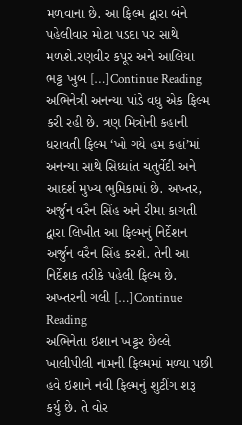મળવાના છે. આ ફિલ્મ દ્વારા બંને પહેલીવાર મોટા પડદા પર સાથે મળશે.રણવીર કપૂર અને આલિયા ભટ્ટ ખુબ […]Continue Reading
અભિનેત્રી અનન્યા પાંડે વધુ એક ફિલ્મ કરી રહી છે. ત્રણ મિત્રોની કહાની ધરાવતી ફિલ્મ ‘ખો ગયે હમ કહાં’માં અનન્યા સાથે સિધ્ધાંત ચતુર્વેદી અને આદર્શ મુખ્ય ભુમિકામાં છે. અખ્તર, અર્જુન વરૈન સિંહ અને રીમા કાગતી દ્વારા લિખીત આ ફિલ્મનું નિર્દેશન અર્જુન વરૈન સિંહ કરશે. તેની આ નિર્દેશક તરીકે પહેલી ફિલ્મ છે. અખ્તરની ગલી […]Continue Reading
અભિનેતા ઇશાન ખટ્ટર છેલ્લે ખાલીપીલી નામની ફિલ્મમાં મળ્યા પછી હવે ઇશાને નવી ફિલ્મનું શુટીંગ શરૂ કર્યુ છે. તે વોર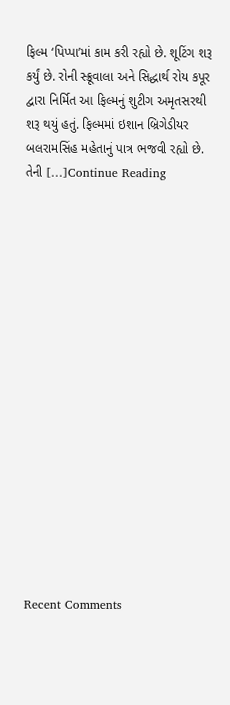ફિલ્મ ‘પિપ્પા’માં કામ કરી રહ્યો છે. શૂટિંગ શરૂ કર્યું છે. રોની સ્ક્રૂવાલા અને સિદ્ધાર્થ રોય કપૂર દ્વારા નિર્મિત આ ફિલ્મનું શુટીગ અમૃતસરથી શરૂ થયું હતું. ફિલ્મમાં ઇશાન બ્રિગેડીયર બલરામસિંહ મહેતાનું પાત્ર ભજવી રહ્યો છે. તેની […]Continue Reading

















Recent Comments